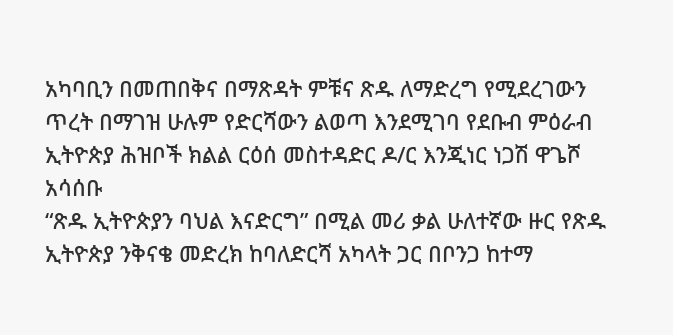አካባቢን በመጠበቅና በማጽዳት ምቹና ጽዱ ለማድረግ የሚደረገውን ጥረት በማገዝ ሁሉም የድርሻውን ልወጣ እንደሚገባ የደቡብ ምዕራብ ኢትዮጵያ ሕዝቦች ክልል ርዕሰ መስተዳድር ዶ/ር እንጂነር ነጋሽ ዋጌሾ አሳሰቡ
“ጽዱ ኢትዮጵያን ባህል እናድርግ” በሚል መሪ ቃል ሁለተኛው ዙር የጽዱ ኢትዮጵያ ንቅናቄ መድረክ ከባለድርሻ አካላት ጋር በቦንጋ ከተማ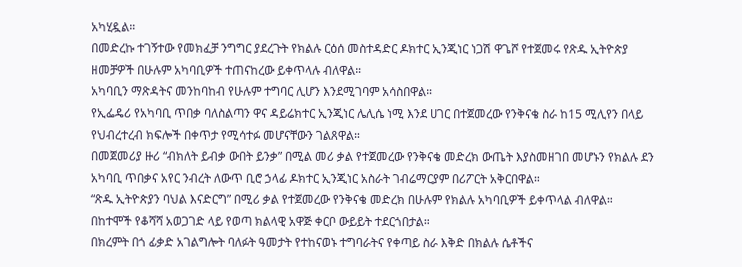አካሂዷል።
በመድረኩ ተገኝተው የመክፈቻ ንግግር ያደረጉት የክልሉ ርዕሰ መስተዳድር ዶክተር ኢንጂነር ነጋሽ ዋጌሾ የተጀመሩ የጽዱ ኢትዮጵያ ዘመቻዎች በሁሉም አካባቢዎች ተጠናከረው ይቀጥላሉ ብለዋል።
አካባቢን ማጽዳትና መንከባከብ የሁሉም ተግባር ሊሆን እንደሚገባም አሳስበዋል።
የኢፌዴሪ የአካባቢ ጥበቃ ባለስልጣን ዋና ዳይሬክተር ኢንጂነር ሌሊሴ ነሚ እንደ ሀገር በተጀመረው የንቅናቄ ስራ ከ15 ሚሊየን በላይ የህብረተረብ ክፍሎች በቀጥታ የሚሳተፉ መሆናቸውን ገልጸዋል።
በመጀመሪያ ዙሪ “ብክለት ይብቃ ውበት ይንቃ” በሚል መሪ ቃል የተጀመረው የንቅናቄ መድረክ ውጤት እያስመዘገበ መሆኑን የክልሉ ደን አካባቢ ጥበቃና አየር ንብረት ለውጥ ቢሮ ኃላፊ ዶክተር ኢንጂነር አስራት ገብሬማርያም በሪፖርት አቅርበዋል።
“ጽዱ ኢትዮጵያን ባህል እናድርግ” በሚሪ ቃል የተጀመረው የንቅናቄ መድረክ በሁሉም የክልሉ አካባቢዎች ይቀጥላል ብለዋል።
በከተሞች የቆሻሻ አወጋገድ ላይ የወጣ ክልላዊ አዋጅ ቀርቦ ውይይት ተደርጎበታል።
በክረምት በጎ ፊቃድ አገልግሎት ባለፉት ዓመታት የተከናወኑ ተግባራትና የቀጣይ ስራ እቅድ በክልሉ ሴቶችና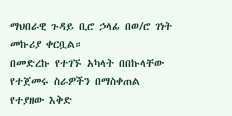ማህበራዊ ጉዳይ ቢሮ ኃላፊ በወ/ሮ ገነት መኩሪያ ቀርቧል።
በመድረኩ የተገኙ አካላት በበኩላቸው የተጀመሩ ስራዎችን በማስቀጠል የተያዘው እቅድ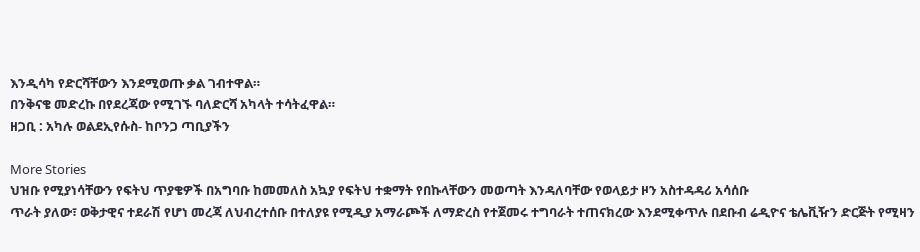እንዲሳካ የድርሻቸውን እንደሚወጡ ቃል ገብተዋል።
በንቅናቄ መድረኩ በየደረጃው የሚገኙ ባለድርሻ አካላት ተሳትፈዋል።
ዘጋቢ : አካሉ ወልደኢየሱስ- ከቦንጋ ጣቢያችን

More Stories
ህዝቡ የሚያነሳቸውን የፍትህ ጥያቄዎች በአግባቡ ከመመለስ አኳያ የፍትህ ተቋማት የበኩላቸውን መወጣት እንዳለባቸው የወላይታ ዞን አስተዳዳሪ አሳሰቡ
ጥራት ያለው፣ ወቅታዊና ተደራሽ የሆነ መረጃ ለህብረተሰቡ በተለያዩ የሚዲያ አማራጮች ለማድረስ የተጀመሩ ተግባራት ተጠናክረው እንደሚቀጥሉ በደቡብ ሬዲዮና ቴሌቪዥን ድርጅት የሚዛን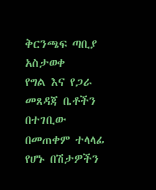ቅርንጫፍ ጣቢያ አስታወቀ
የግል እና የጋራ መጸዳጃ ቤቶችን በተገቢው በመጠቀም ተላላፊ የሆኑ በሽታዎችን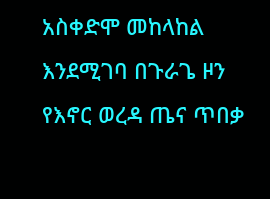አስቀድሞ መከላከል እንደሚገባ በጉራጌ ዞን የእኖር ወረዳ ጤና ጥበቃ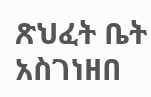ጽህፈት ቤት አስገነዘበ